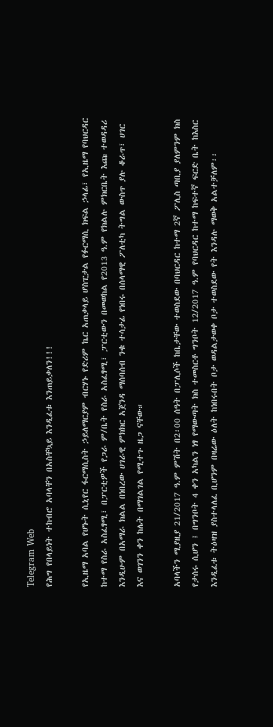Telegram Web
የሕግ የበላይነት ተከብሮ አባላቸን በአስቸኳይ እንዲፈቱ እንጠይቃለን!!!

የኢዜማ አባል የሆኑት ሲኒየር ፋርማሲስት ኃይለማርያም ብርሃኑ የድሪም ኬር አጠቃላይ ሆስፒታል የፉርማሲ ክፍል ኃላፊ፣ የኢዜማ የባህርዳር ከተማ የስራ አስፈፃሚ፣ በፓርቲዎች የጋራ ም/ቤት የስራ አስፈፃሚ፣ ፓርቲውን በመወከል የ2013 ዓ.ም የክልሉ ምክርቤት እጩ ተወዳዳሪ እንዲሁም በአማራ ክልል በነበረው ሀገራዊ ምክክር አጀንዳ ማሰባሰብ ንቁ ተሳታፊ የነበሩ በሰላማዊ ፖለቲካ ትግል ውስጥ ያሉ ቆራጥ፣ ሀገር እና ወገንን ቀን ከሌት በማገልገል የሚተጉ ዜጋ ናቸው።

አባላችን ሚያዚያ 21/2017 ዓ.ም ምሽት በ2፡00 ሰዓት በፓሊሶች ከቤታቸው ተወስደው በባህርዳር ከተማ 2ኛ ፖሊስ ጣቢያ ያለምንም ክስ የታሰሩ ሲሆን ፤ በግንቦት 4 ቀን አካልን ነፃ የማውጣት ክስ ተመስርቶ ግንቦት 12/2017 ዓ.ም የባህርዳር ከተማ ከፍተኛ ፍርድ ቤት ከእስር እንዲፈቱ ትዕዛዝ ያስተላለፈ ቢሆንም በዛሬው ዕለት ከነበሩበት ቦታ ወዳልታወቀ ቦታ ተወስደው የት እንዳሉ ማወቅ አልተቻለም፡፡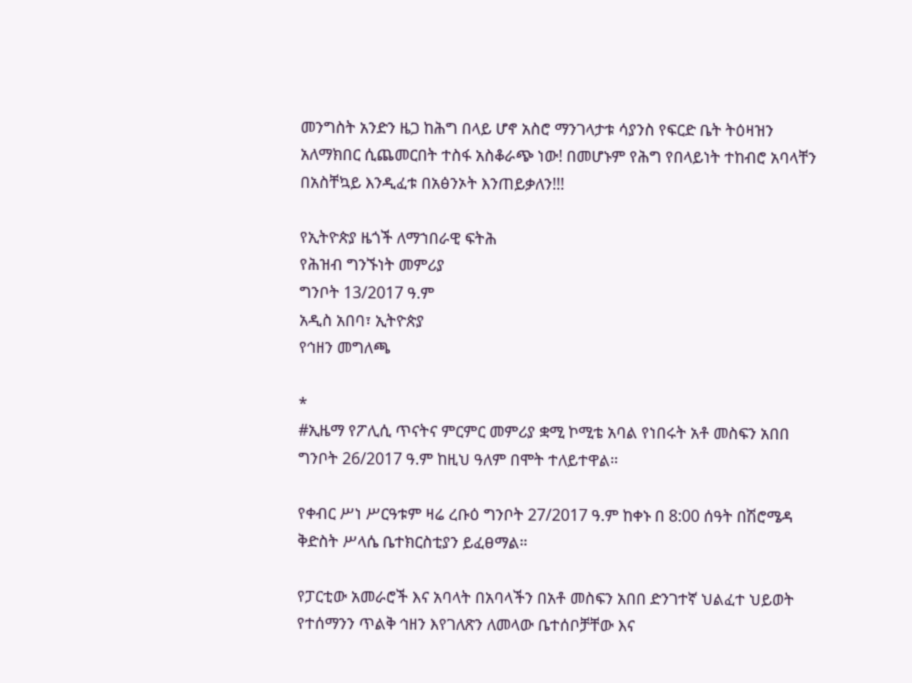መንግስት አንድን ዜጋ ከሕግ በላይ ሆኖ አስሮ ማንገላታቱ ሳያንስ የፍርድ ቤት ትዕዛዝን አለማክበር ሲጨመርበት ተስፋ አስቆራጭ ነው! በመሆኑም የሕግ የበላይነት ተከብሮ አባላቸን በአስቸኳይ እንዲፈቱ በአፅንኦት እንጠይቃለን!!!

የኢትዮጵያ ዜጎች ለማኀበራዊ ፍትሕ
የሕዝብ ግንኙነት መምሪያ
ግንቦት 13/2017 ዓ.ም
አዲስ አበባ፣ ኢትዮጵያ
የኅዘን መግለጫ

*
#ኢዜማ የፖሊሲ ጥናትና ምርምር መምሪያ ቋሚ ኮሚቴ አባል የነበሩት አቶ መስፍን አበበ ግንቦት 26/2017 ዓ.ም ከዚህ ዓለም በሞት ተለይተዋል።

የቀብር ሥነ ሥርዓቱም ዛሬ ረቡዕ ግንቦት 27/2017 ዓ.ም ከቀኑ በ 8:00 ሰዓት በሽሮሜዳ ቅድስት ሥላሴ ቤተክርስቲያን ይፈፀማል።

የፓርቲው አመራሮች እና አባላት በአባላችን በአቶ መስፍን አበበ ድንገተኛ ህልፈተ ህይወት የተሰማንን ጥልቅ ኅዘን እየገለጽን ለመላው ቤተሰቦቻቸው እና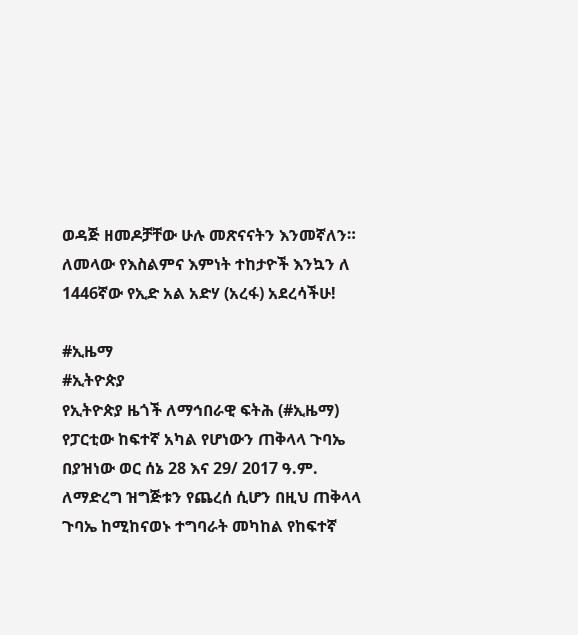ወዳጅ ዘመዶቻቸው ሁሉ መጽናናትን እንመኛለን።
ለመላው የእስልምና እምነት ተከታዮች እንኳን ለ 1446ኛው የኢድ አል አድሃ (አረፋ) አደረሳችሁ!

#ኢዜማ
#ኢትዮጵያ
የኢትዮጵያ ዜጎች ለማኅበራዊ ፍትሕ (#ኢዜማ) የፓርቲው ከፍተኛ አካል የሆነውን ጠቅላላ ጉባኤ በያዝነው ወር ሰኔ 28 እና 29/ 2017 ዓ.ም. ለማድረግ ዝግጅቱን የጨረሰ ሲሆን በዚህ ጠቅላላ ጉባኤ ከሚከናወኑ ተግባራት መካከል የከፍተኛ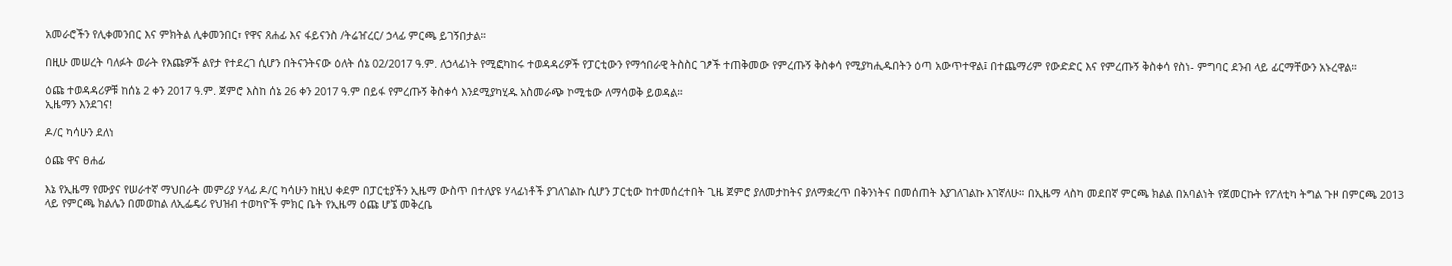አመራሮችን የሊቀመንበር እና ምክትል ሊቀመንበር፣ የዋና ጸሐፊ እና ፋይናንስ /ትሬዠረር/ ኃላፊ ምርጫ ይገኝበታል።

በዚሁ መሠረት ባለፉት ወራት የእጩዎች ልየታ የተደረገ ሲሆን በትናንትናው ዕለት ሰኔ 02/2017 ዓ.ም. ለኃላፊነት የሚፎካከሩ ተወዳዳሪዎች የፓርቲውን የማኅበራዊ ትስስር ገፆች ተጠቅመው የምረጡኝ ቅስቀሳ የሚያካሒዱበትን ዕጣ አውጥተዋል፤ በተጨማሪም የውድድር እና የምረጡኝ ቅስቀሳ የስነ- ምግባር ደንብ ላይ ፊርማቸውን አኑረዋል።

ዕጩ ተወዳዳሪዎቹ ከሰኔ 2 ቀን 2017 ዓ.ም. ጀምሮ እስከ ሰኔ 26 ቀን 2017 ዓ.ም በይፋ የምረጡኝ ቅስቀሳ እንደሚያካሂዱ አስመራጭ ኮሚቴው ለማሳወቅ ይወዳል።
ኢዜማን እንደገና!

ዶ/ር ካሳሁን ደለነ

ዕጩ ዋና ፀሐፊ

እኔ የኢዜማ የሙያና የሠራተኛ ማህበራት መምሪያ ሃላፊ ዶ/ር ካሳሁን ከዚህ ቀደም በፓርቲያችን ኢዜማ ውስጥ በተለያዩ ሃላፊነቶች ያገለገልኩ ሲሆን ፓርቲው ከተመሰረተበት ጊዜ ጀምሮ ያለመታከትና ያለማቋረጥ በቅንነትና በመሰጠት እያገለገልኩ እገኛለሁ። በኢዜማ ላስካ መደበኛ ምርጫ ክልል በአባልነት የጀመርኩት የፖለቲካ ትግል ጉዞ በምርጫ 2013 ላይ የምርጫ ክልሌን በመወከል ለኢፌዴሪ የህዝብ ተወካዮች ምክር ቤት የኢዜማ ዕጩ ሆኜ መቅረቤ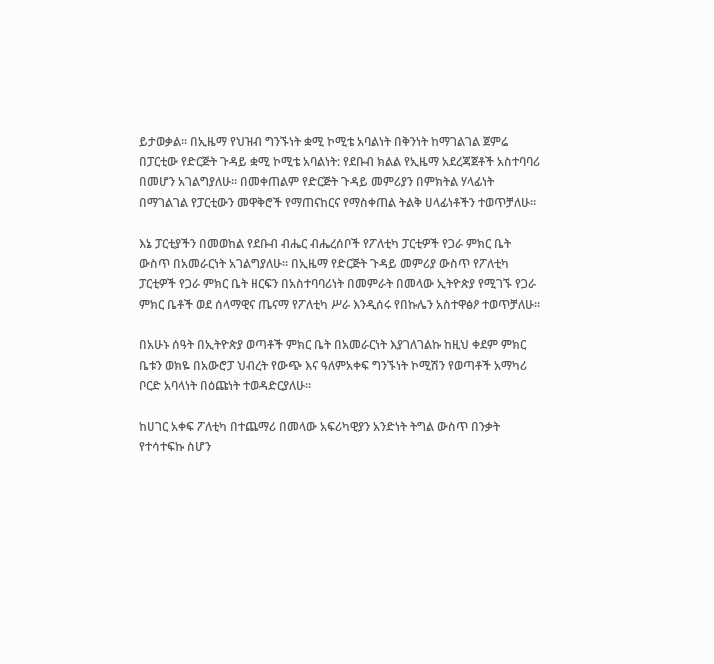ይታወቃል። በኢዜማ የህዝብ ግንኙነት ቋሚ ኮሚቴ አባልነት በቅንነት ከማገልገል ጀምሬ በፓርቲው የድርጅት ጉዳይ ቋሚ ኮሚቴ አባልነት: የደቡብ ክልል የኢዜማ አደረጃጀቶች አስተባባሪ በመሆን አገልግያለሁ። በመቀጠልም የድርጅት ጉዳይ መምሪያን በምክትል ሃላፊነት በማገልገል የፓርቲውን መዋቅሮች የማጠናከርና የማስቀጠል ትልቅ ሀላፊነቶችን ተወጥቻለሁ።

እኔ ፓርቲያችን በመወከል የደቡብ ብሔር ብሔረሰቦች የፖለቲካ ፓርቲዎች የጋራ ምክር ቤት ውስጥ በአመራርነት አገልግያለሁ። በኢዜማ የድርጅት ጉዳይ መምሪያ ውስጥ የፖለቲካ ፓርቲዎች የጋራ ምክር ቤት ዘርፍን በአስተባባሪነት በመምራት በመላው ኢትዮጵያ የሚገኙ የጋራ ምክር ቤቶች ወደ ሰላማዊና ጤናማ የፖለቲካ ሥራ እንዲሰሩ የበኩሌን አስተዋፅዖ ተወጥቻለሁ።

በአሁኑ ሰዓት በኢትዮጵያ ወጣቶች ምክር ቤት በአመራርነት እያገለገልኩ ከዚህ ቀደም ምክር ቤቱን ወክዬ በአውሮፓ ህብረት የውጭ እና ዓለምአቀፍ ግንኙነት ኮሚሽን የወጣቶች አማካሪ ቦርድ አባላነት በዕጩነት ተወዳድርያለሁ።

ከሀገር አቀፍ ፖለቲካ በተጨማሪ በመላው አፍሪካዊያን አንድነት ትግል ውስጥ በንቃት የተሳተፍኩ ስሆን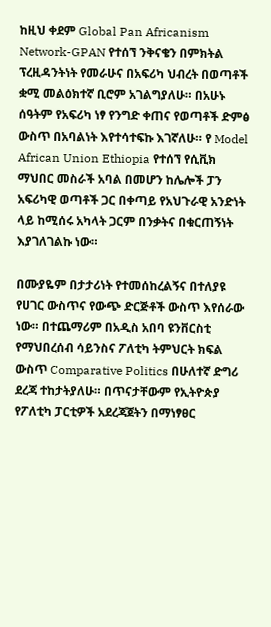ከዚህ ቀደም Global Pan Africanism Network-GPAN የተሰኘ ንቅናቄን በምክትል ፕረዚዳንትነት የመራሁና በአፍሪካ ህብረት በወጣቶች ቋሚ መልዕክተኛ ቢሮም አገልግያለሁ። በአሁኑ ሰዓትም የአፍሪካ ነፃ የንግድ ቀጠና የወጣቶች ድምፅ ውስጥ በአባልነት እየተሳተፍኩ እገኛለሁ። የ Model African Union Ethiopia የተሰኘ የሲቪክ ማህበር መስራች አባል በመሆን ከሌሎች ፓን አፍሪካዊ ወጣቶች ጋር በቀጣይ የአህጉራዊ አንድነት ላይ ከሚሰሩ አካላት ጋርም በንቃትና በቁርጠኝነት እያገለገልኩ ነው።

በሙያዬም በታታሪነት የተመሰከረልኝና በተለያዩ የሀገር ውስጥና የውጭ ድርጅቶች ውስጥ እየሰራው ነው። በተጨማሪም በአዲስ አበባ ዩንቨርስቲ የማህበረሰብ ሳይንስና ፖለቲካ ትምህርት ክፍል ውስጥ Comparative Politics በሁለተኛ ድግሪ ደረጃ ተከታትያለሁ። በጥናታቸውም የኢትዮጵያ የፖለቲካ ፓርቲዎች አደረጃጀትን በማነፃፀር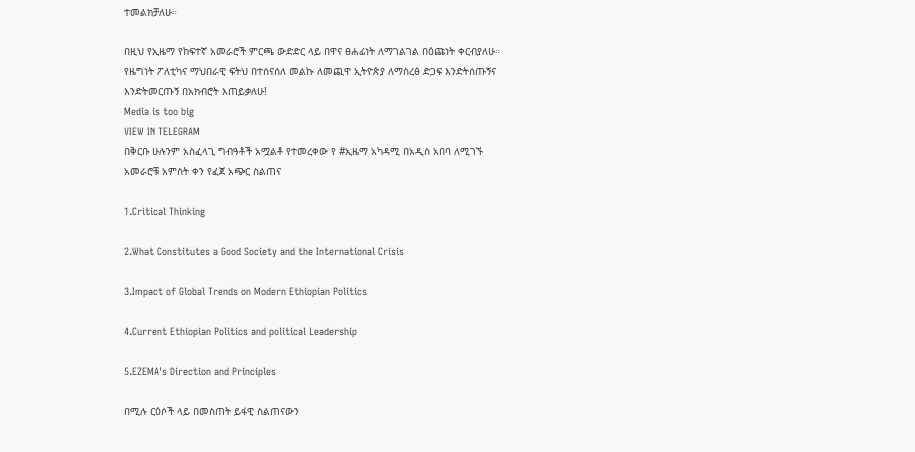ተመልክቻለሁ።

በዚህ የኢዜማ የከፍተኛ አመራሮች ምርጫ ውድድር ላይ በዋና ፀሐፊነት ለማገልገል በዕጩነት ቀርብያለሁ። የዜግነት ፖለቲካና ማህበራዊ ፍትህ በተሰናሰለ መልኩ ለመጪዋ ኢትዮጵያ ለማስረፅ ድጋፍ እንድትሰጡኝና እንድትመርጡኝ በአክብሮት እጠይቃለሁ!
Media is too big
VIEW IN TELEGRAM
በቅርቡ ሁሉንም አስፈላጊ ግብዓቶች አሟልቶ የተመረቀው የ #ኢዜማ አካዳሚ በአዲስ አበባ ለሚገኙ አመራሮቹ አምስት ቀን የፈጀ አጭር ስልጠና

1.Critical Thinking

2.What Constitutes a Good Society and the International Crisis

3.Impact of Global Trends on Modern Ethiopian Politics

4.Current Ethiopian Politics and political Leadership

5.EZEMA's Direction and Principles

በሚሉ ርዕሶች ላይ በመስጠት ይፋዊ ስልጠናውን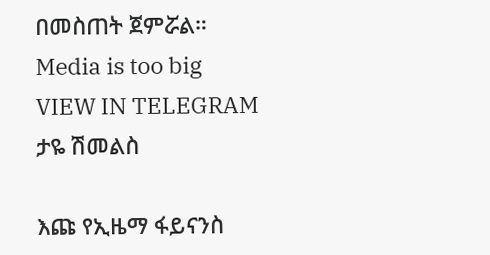በመስጠት ጀምሯል።
Media is too big
VIEW IN TELEGRAM
ታዬ ሽመልስ

እጩ የኢዜማ ፋይናንስ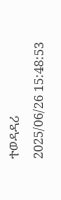ተወዳዳሪ
2025/06/26 15:48:53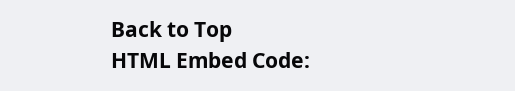Back to Top
HTML Embed Code: